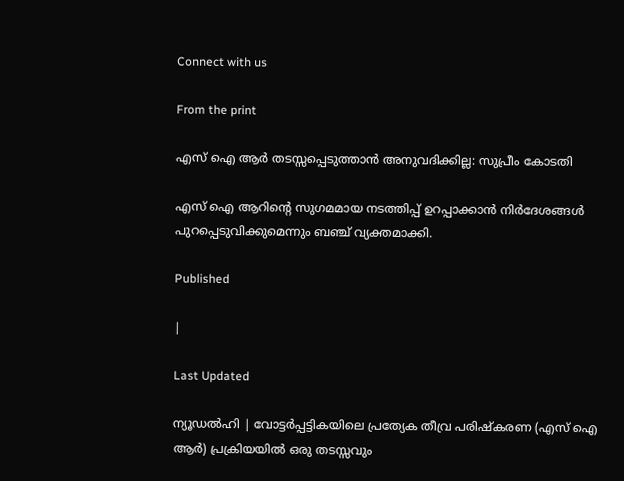Connect with us

From the print

എസ് ഐ ആര്‍ തടസ്സപ്പെടുത്താന്‍ അനുവദിക്കില്ല: സുപ്രീം കോടതി

എസ് ഐ ആറിന്റെ സുഗമമായ നടത്തിപ്പ് ഉറപ്പാക്കാന്‍ നിര്‍ദേശങ്ങള്‍ പുറപ്പെടുവിക്കുമെന്നും ബഞ്ച് വ്യക്തമാക്കി.

Published

|

Last Updated

ന്യൂഡല്‍ഹി | വോട്ടര്‍പ്പട്ടികയിലെ പ്രത്യേക തീവ്ര പരിഷ്‌കരണ (എസ് ഐ ആര്‍) പ്രക്രിയയില്‍ ഒരു തടസ്സവും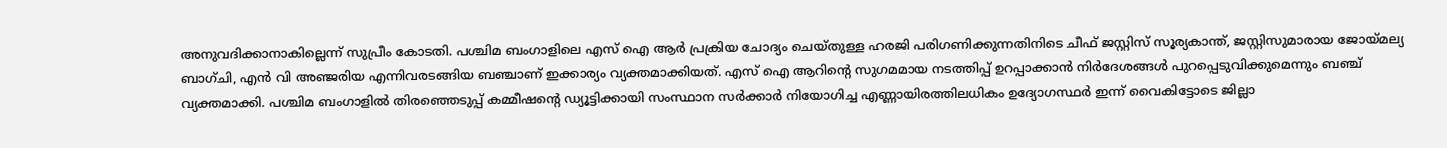അനുവദിക്കാനാകില്ലെന്ന് സുപ്രീം കോടതി. പശ്ചിമ ബംഗാളിലെ എസ് ഐ ആര്‍ പ്രക്രിയ ചോദ്യം ചെയ്തുള്ള ഹരജി പരിഗണിക്കുന്നതിനിടെ ചീഫ് ജസ്റ്റിസ് സൂര്യകാന്ത്, ജസ്റ്റിസുമാരായ ജോയ്മല്യ ബാഗ്ചി, എന്‍ വി അഞ്ജരിയ എന്നിവരടങ്ങിയ ബഞ്ചാണ് ഇക്കാര്യം വ്യക്തമാക്കിയത്. എസ് ഐ ആറിന്റെ സുഗമമായ നടത്തിപ്പ് ഉറപ്പാക്കാന്‍ നിര്‍ദേശങ്ങള്‍ പുറപ്പെടുവിക്കുമെന്നും ബഞ്ച് വ്യക്തമാക്കി. പശ്ചിമ ബംഗാളില്‍ തിരഞ്ഞെടുപ്പ് കമ്മീഷന്റെ ഡ്യൂട്ടിക്കായി സംസ്ഥാന സര്‍ക്കാര്‍ നിയോഗിച്ച എണ്ണായിരത്തിലധികം ഉദ്യോഗസ്ഥര്‍ ഇന്ന് വൈകിട്ടോടെ ജില്ലാ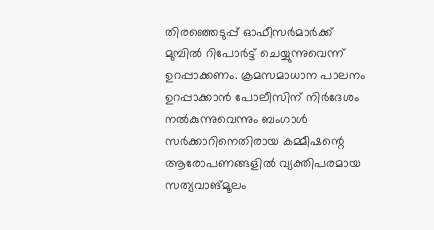തിരഞ്ഞെടുപ്പ് ഓഫീസര്‍മാര്‍ക്ക് മുമ്പില്‍ റിപോര്‍ട്ട് ചെയ്യുന്നുവെന്ന് ഉറപ്പാക്കണം. ക്രമസമാധാന പാലനം ഉറപ്പാക്കാന്‍ പോലീസിന് നിര്‍ദേശം നല്‍കുന്നുവെന്നും ബംഗാള്‍ സര്‍ക്കാറിനെതിരായ കമ്മീഷന്റെ ആരോപണങ്ങളില്‍ വ്യക്തിപരമായ സത്യവാങ്മൂലം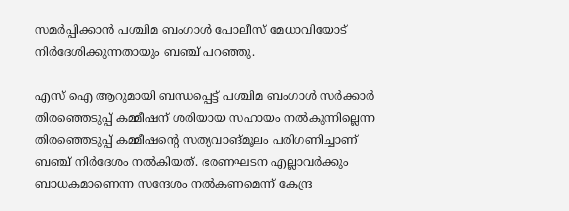സമര്‍പ്പിക്കാന്‍ പശ്ചിമ ബംഗാള്‍ പോലീസ് മേധാവിയോട് നിര്‍ദേശിക്കുന്നതായും ബഞ്ച് പറഞ്ഞു.

എസ് ഐ ആറുമായി ബന്ധപ്പെട്ട് പശ്ചിമ ബംഗാള്‍ സര്‍ക്കാര്‍ തിരഞ്ഞെടുപ്പ് കമ്മീഷന് ശരിയായ സഹായം നല്‍കുന്നില്ലെന്ന തിരഞ്ഞെടുപ്പ് കമ്മീഷന്റെ സത്യവാങ്മൂലം പരിഗണിച്ചാണ് ബഞ്ച് നിര്‍ദേശം നല്‍കിയത്. ഭരണഘടന എല്ലാവര്‍ക്കും ബാധകമാണെന്ന സന്ദേശം നല്‍കണമെന്ന് കേന്ദ്ര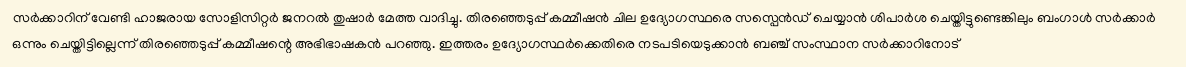സര്‍ക്കാറിന് വേണ്ടി ഹാജരായ സോളിസിറ്റര്‍ ജനറല്‍ തുഷാര്‍ മേത്ത വാദിച്ചു. തിരഞ്ഞെടുപ്പ് കമ്മീഷന്‍ ചില ഉദ്യോഗസ്ഥരെ സസ്പെന്‍ഡ് ചെയ്യാന്‍ ശിപാര്‍ശ ചെയ്തിട്ടുണ്ടെങ്കിലും ബംഗാള്‍ സര്‍ക്കാര്‍ ഒന്നും ചെയ്തിട്ടില്ലെന്ന് തിരഞ്ഞെടുപ്പ് കമ്മീഷന്റെ അഭിഭാഷകന്‍ പറഞ്ഞു. ഇത്തരം ഉദ്യോഗസ്ഥര്‍ക്കെതിരെ നടപടിയെടുക്കാന്‍ ബഞ്ച് സംസ്ഥാന സര്‍ക്കാറിനോട്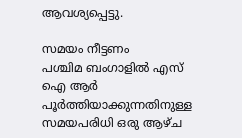ആവശ്യപ്പെട്ടു.

സമയം നീട്ടണം
പശ്ചിമ ബംഗാളില്‍ എസ് ഐ ആര്‍ പൂര്‍ത്തിയാക്കുന്നതിനുള്ള സമയപരിധി ഒരു ആഴ്ച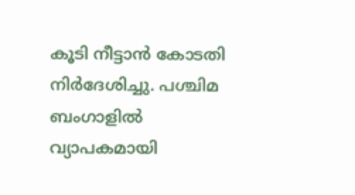കൂടി നീട്ടാന്‍ കോടതി നിര്‍ദേശിച്ചു. പശ്ചിമ ബംഗാളില്‍ വ്യാപകമായി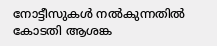നോട്ടീസുകള്‍ നല്‍കുന്നതില്‍ കോടതി ആശങ്ക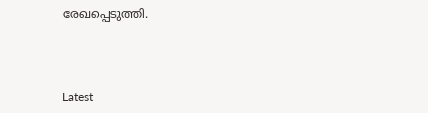രേഖപ്പെടുത്തി.



Latest